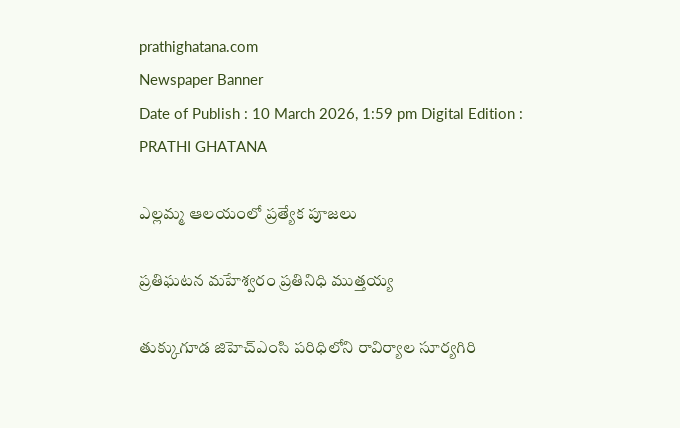prathighatana.com
Newspaper Banner
Date of Publish : 10 March 2026, 1:59 pm Digital Edition : PRATHI GHATANA

ఎల్లమ్మ ఆలయంలో ప్రత్యేక పూజలు

ప్రతిఘటన మహేశ్వరం ప్రతినిధి ముత్తయ్య

తుక్కుగూడ జిహెచ్ఎంసి పరిధిలోని రావిర్యాల సూర్యగిరి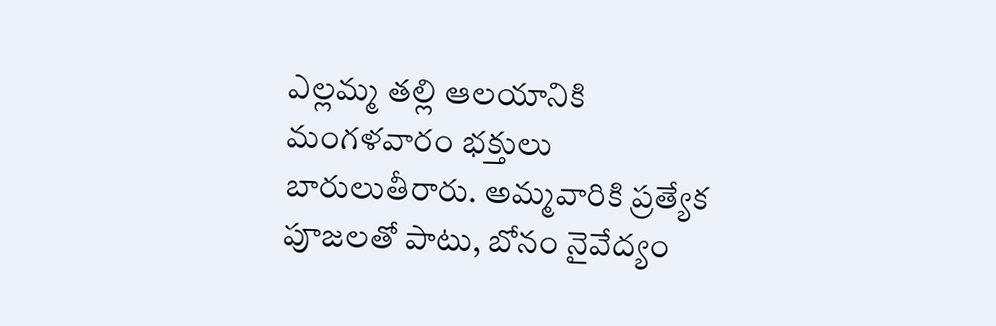ఎల్లమ్మ తల్లి ఆలయానికి మంగళవారం భక్తులు బారులుతీరారు. అమ్మవారికి ప్రత్యేక పూజలతో పాటు, బోనం నైవేద్యం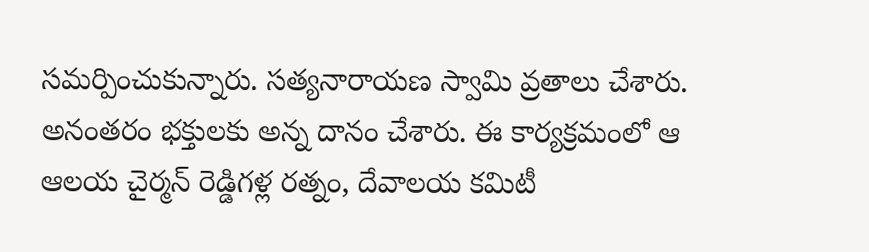సమర్పించుకున్నారు. సత్యనారాయణ స్వామి వ్రతాలు చేశారు. అనంతరం భక్తులకు అన్న దానం చేశారు. ఈ కార్యక్రమంలో ఆ ఆలయ చైర్మన్ రెడ్డిగళ్ల రత్నం, దేవాలయ కమిటీ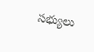సభ్యులు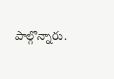పాల్గొన్నారు.